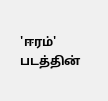'ஈரம்' படத்தின்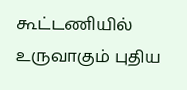கூட்டணியில் உருவாகும் புதிய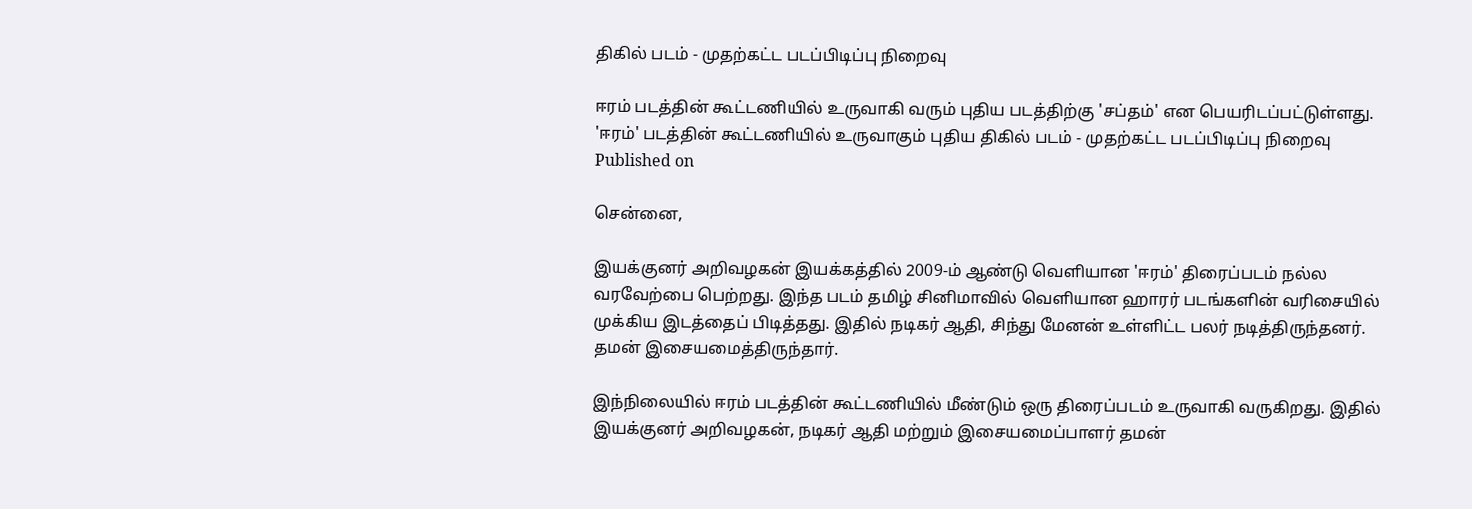திகில் படம் - முதற்கட்ட படப்பிடிப்பு நிறைவு

ஈரம் படத்தின் கூட்டணியில் உருவாகி வரும் புதிய படத்திற்கு 'சப்தம்' என பெயரிடப்பட்டுள்ளது.
'ஈரம்' படத்தின் கூட்டணியில் உருவாகும் புதிய திகில் படம் - முதற்கட்ட படப்பிடிப்பு நிறைவு
Published on

சென்னை,

இயக்குனர் அறிவழகன் இயக்கத்தில் 2009-ம் ஆண்டு வெளியான 'ஈரம்' திரைப்படம் நல்ல வரவேற்பை பெற்றது. இந்த படம் தமிழ் சினிமாவில் வெளியான ஹாரர் படங்களின் வரிசையில் முக்கிய இடத்தைப் பிடித்தது. இதில் நடிகர் ஆதி, சிந்து மேனன் உள்ளிட்ட பலர் நடித்திருந்தனர். தமன் இசையமைத்திருந்தார்.

இந்நிலையில் ஈரம் படத்தின் கூட்டணியில் மீண்டும் ஒரு திரைப்படம் உருவாகி வருகிறது. இதில் இயக்குனர் அறிவழகன், நடிகர் ஆதி மற்றும் இசையமைப்பாளர் தமன்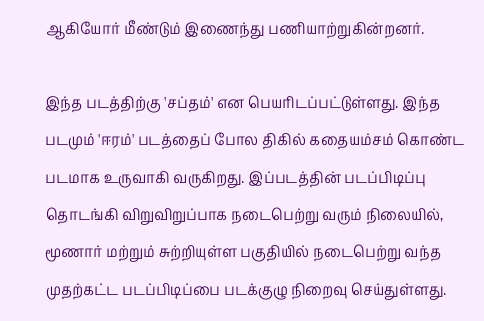ஆகியோர் மீண்டும் இணைந்து பணியாற்றுகின்றனர்.

இந்த படத்திற்கு 'சப்தம்' என பெயரிடப்பட்டுள்ளது. இந்த படமும் 'ஈரம்' படத்தைப் போல திகில் கதையம்சம் கொண்ட படமாக உருவாகி வருகிறது. இப்படத்தின் படப்பிடிப்பு தொடங்கி விறுவிறுப்பாக நடைபெற்று வரும் நிலையில், மூணார் மற்றும் சுற்றியுள்ள பகுதியில் நடைபெற்று வந்த முதற்கட்ட படப்பிடிப்பை படக்குழு நிறைவு செய்துள்ளது.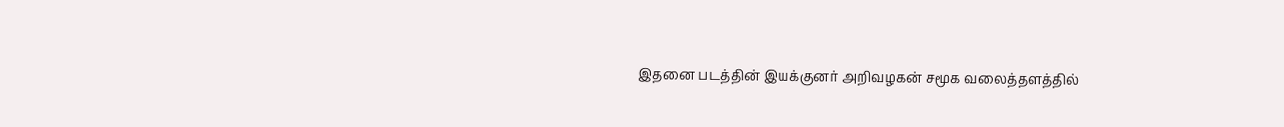இதனை படத்தின் இயக்குனர் அறிவழகன் சமூக வலைத்தளத்தில்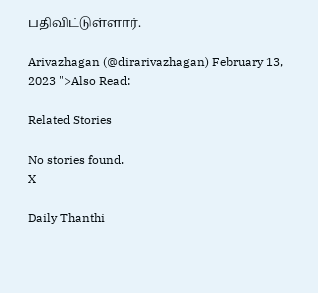பதிவிட்டுள்ளார்.

Arivazhagan (@dirarivazhagan) February 13, 2023 ">Also Read:

Related Stories

No stories found.
X

Daily Thanthi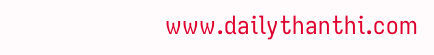www.dailythanthi.com